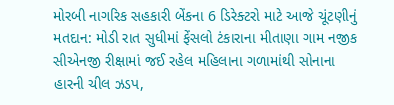મોરબી નાગરિક સહકારી બેંકના 6 ડિરેક્ટરો માટે આજે ચૂંટણીનું મતદાન: મોડી રાત સુધીમાં ફેંસલો ટંકારાના મીતાણા ગામ નજીક સીએનજી રીક્ષામાં જઈ રહેલ મહિલાના ગળામાંથી સોનાના હારની ચીલ ઝડપ,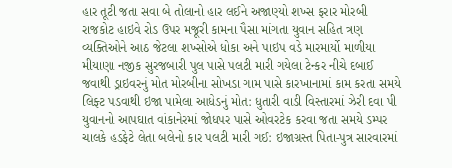હાર તૂટી જતા સવા બે તોલાનો હાર લઈને અજાણ્યો શખ્સ ફરાર મોરબી રાજકોટ હાઇવે રોડ ઉપર મજૂરી કામના પૈસા માંગતા યુવાન સહિત ત્રણ વ્યક્તિઓને આઠ જેટલા શખ્સોએ ધોકા અને પાઇપ વડે મારમાર્યો માળીયા મીયાણા નજીક સુરજબારી પુલ પાસે પલટી મારી ગયેલા ટેન્કર નીચે દબાઈ જવાથી ડ્રાઇવરનું મોત મોરબીના સોખડા ગામ પાસે કારખાનામાં કામ કરતા સમયે લિફ્ટ પડવાથી ઇજા પામેલા આધેડનું મોત: ધુતારી વાડી વિસ્તારમાં ઝેરી દવા પી યુવાનનો આપઘાત વાંકાનેરમાં જોધપર પાસે ઓવરટેક કરવા જતા સમયે ડમ્પર ચાલકે હડફેટે લેતા બલેનો કાર પલટી મારી ગઈ: ઇજાગ્રસ્ત પિતા-પુત્ર સારવારમાં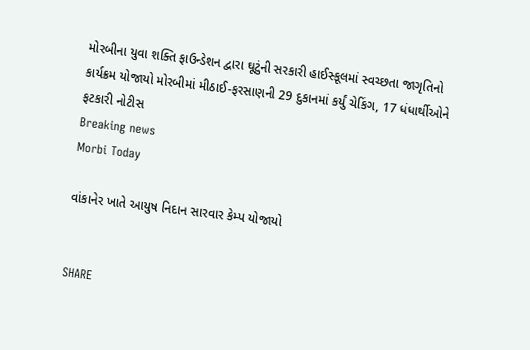મોરબીના યુવા શક્તિ ફાઉન્ડેશન દ્વારા ઘૂટુંની સરકારી હાઈસ્કૂલમાં સ્વચ્છતા જાગૃતિનો કાર્યક્રમ યોજાયો મોરબીમાં મીઠાઈ-ફરસાણની 29 દુકાનમાં કર્યું ચેકિંગ, 17 ધંધાર્થીઓને ફટકારી નોટીસ
Breaking news
Morbi Today

વાંકાનેર ખાતે આયુષ નિદાન સારવાર કેમ્પ યોજાયો


SHARE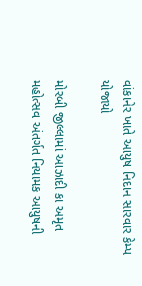વાંકાનેર ખાતે આયુષ નિદાન સારવાર કેમ્પ યોજાયો

મોરબી જીલ્લામાં આઝાદી કા અમૃત મહોત્સવ અંતર્ગત નિયામક આયુષની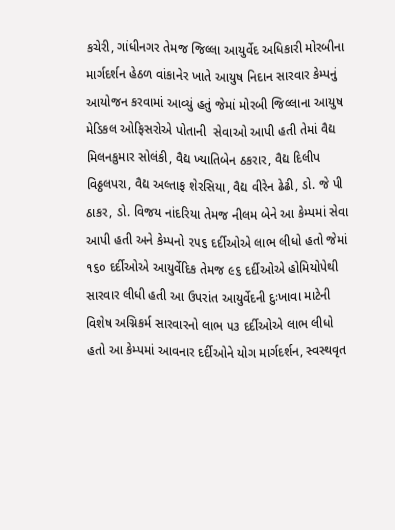કચેરી, ગાંધીનગર તેમજ જિલ્લા આયુર્વેદ અધિકારી મોરબીના માર્ગદર્શન હેઠળ વાંકાનેર ખાતે આયુષ નિદાન સારવાર કેમ્પનું આયોજન કરવામાં આવ્યું હતું જેમાં મોરબી જિલ્લાના આયુષ મેડિકલ ઓફિસરોએ પોતાની  સેવાઓ આપી હતી તેમાં વૈદ્ય મિલનકુમાર સોલંકી, વૈદ્ય ખ્યાતિબેન ઠકરાર, વૈદ્ય દિલીપ વિઠ્ઠલપરા, વૈદ્ય અલ્તાફ શેરસિયા, વૈદ્ય વીરેન ઢેઢી, ડો. જે પી ઠાકર, ડો. વિજય નાંદરિયા તેમજ નીલમ બેને આ કેમ્પમાં સેવા આપી હતી અને કેમ્પનો ૨૫૬ દર્દીઓએ લાભ લીધો હતો જેમાં ૧૬૦ દર્દીઓએ આયુર્વેદિક તેમજ ૯૬ દર્દીઓએ હોમિયોપેથી સારવાર લીધી હતી આ ઉપરાંત આયુર્વેદની દુઃખાવા માટેની વિશેષ અગ્નિકર્મ સારવારનો લાભ ૫૩ દર્દીઓએ લાભ લીધો હતો આ કેમ્પમાં આવનાર દર્દીઓને યોગ માર્ગદર્શન, સ્વસ્થવૃત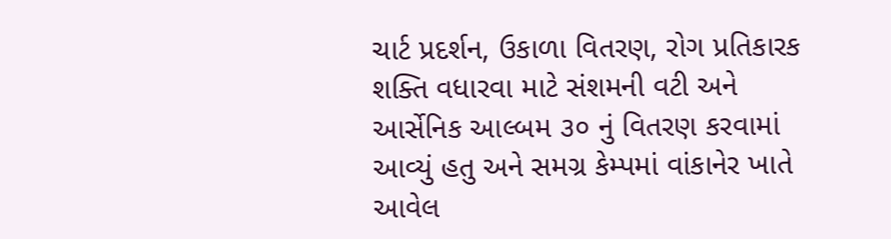ચાર્ટ પ્રદર્શન, ઉકાળા વિતરણ, રોગ પ્રતિકારક શક્તિ વધારવા માટે સંશમની વટી અને આર્સેનિક આલ્બમ ૩૦ નું વિતરણ કરવામાં આવ્યું હતુ અને સમગ્ર કેમ્પમાં વાંકાનેર ખાતે આવેલ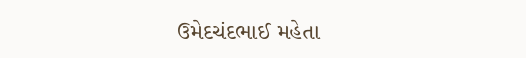ઉમેદચંદભાઈ મહેતા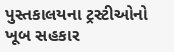પુસ્તકાલયના ટ્રસ્ટીઓનો ખૂબ સહકાર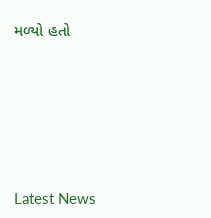મળ્યો હતો






Latest News